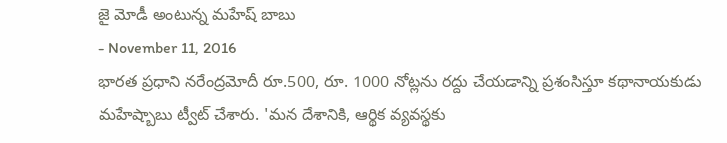జై మోడీ అంటున్న మహేష్ బాబు
- November 11, 2016
భారత ప్రధాని నరేంద్రమోదీ రూ.500, రూ. 1000 నోట్లను రద్దు చేయడాన్ని ప్రశంసిస్తూ కథానాయకుడు మహేష్బాబు ట్వీట్ చేశారు. 'మన దేశానికి, ఆర్థిక వ్యవస్థకు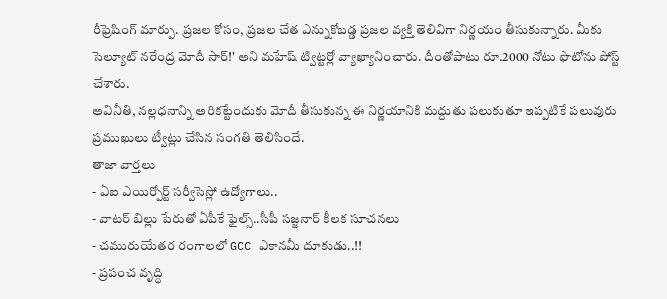రీఫ్రెషింగ్ మార్పు. ప్రజల కోసం, ప్రజల చేత ఎన్నుకోబడ్డ ప్రజల వ్యక్తి తెలివిగా నిర్ణయం తీసుకున్నారు. మీకు సెల్యూట్ నరేంద్ర మోదీ సార్!' అని మహేష్ ట్విట్టర్లో వ్యాఖ్యానించారు. దీంతోపాటు రూ.2000 నోటు ఫొటోను పోస్ట్ చేశారు.
అవినీతి, నల్లధనాన్ని అరికట్టేందుకు మోదీ తీసుకున్న ఈ నిర్ణయానికి మద్దుతు పలుకుతూ ఇప్పటికే పలువురు ప్రముఖులు ట్వీట్లు చేసిన సంగతి తెలిసిందే.
తాజా వార్తలు
- ఏఐ ఎయిర్పోర్ట్ సర్వీసెస్లో ఉద్యోగాలు..
- వాటర్ బిల్లు పేరుతో ఏపీకే ఫైల్స్..సీపీ సజ్జనార్ కీలక సూచనలు
- చమురుయేతర రంగాలలో GCC ఎకానమీ దూకుడు..!!
- ప్రపంచ వృద్ధి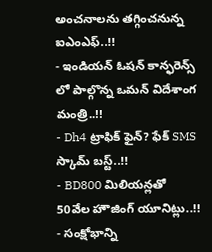అంచనాలను తగ్గించనున్న ఐఎంఎఫ్..!!
- ఇండియన్ ఓషన్ కాన్ఫరెన్స్ లో పాల్గొన్న ఒమన్ విదేశాంగ మంత్రి..!!
- Dh4 ట్రాఫిక్ ఫైన్? ఫేక్ SMS స్కామ్ బస్ట్..!!
- BD800 మిలియన్లతో 50వేల హౌజింగ్ యూనిట్లు..!!
- సంక్షోభాన్ని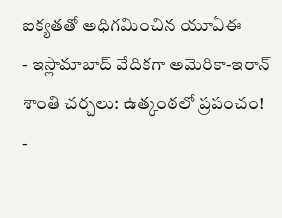ఐక్యతతో అధిగమించిన యూఏఈ
- ఇస్లామాబాద్ వేదికగా అమెరికా-ఇరాన్ శాంతి చర్చలు: ఉత్కంఠలో ప్రపంచం!
-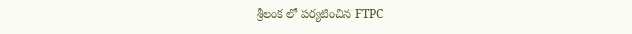శ్రీలంక లో పర్యటించిన FTPC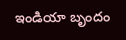ఇండియా బృందం